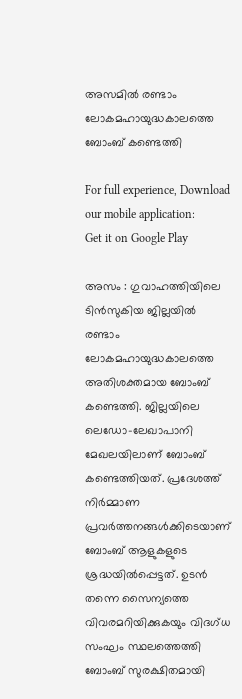അസമിൽ രണ്ടാം ലോകമഹായുദ്ധകാലത്തെ ബോംബ് കണ്ടെത്തി

For full experience, Download our mobile application:
Get it on Google Play

അസം : ഗുവാഹത്തിയിലെ ടിൻസുകിയ ജില്ലയിൽ രണ്ടാം ലോകമഹായുദ്ധകാലത്തെ അതിശക്തമായ ബോംബ് കണ്ടെത്തി. ജില്ലയിലെ ലെഡോ-ലേഖാപാനി മേഖലയിലാണ് ബോംബ് കണ്ടെത്തിയത്. പ്രദേശത്ത് നിർമ്മാണ പ്രവർത്തനങ്ങൾക്കിടെയാണ് ബോംബ് ആളുകളുടെ ശ്രദ്ധയിൽപ്പെട്ടത്. ഉടൻ തന്നെ സൈന്യത്തെ വിവരമറിയിക്കുകയും വിദഗ്ധ സംഘം സ്ഥലത്തെത്തി ബോംബ് സുരക്ഷിതമായി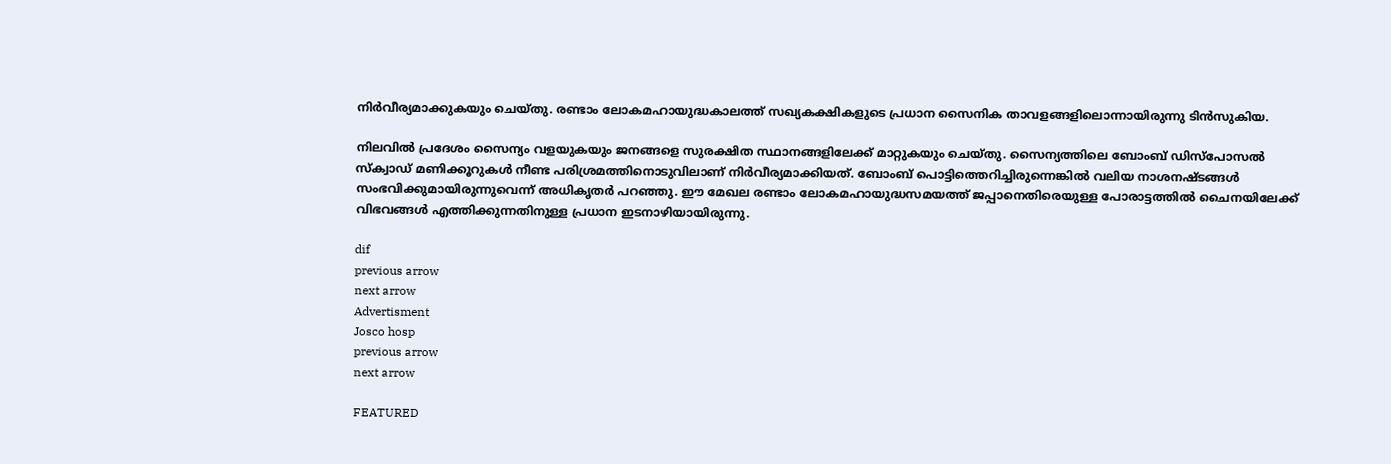നിർവീര്യമാക്കുകയും ചെയ്തു. രണ്ടാം ലോകമഹായുദ്ധകാലത്ത് സഖ്യകക്ഷികളുടെ പ്രധാന സൈനിക താവളങ്ങളിലൊന്നായിരുന്നു ടിൻസുകിയ.

നിലവിൽ പ്രദേശം സൈന്യം വളയുകയും ജനങ്ങളെ സുരക്ഷിത സ്ഥാനങ്ങളിലേക്ക് മാറ്റുകയും ചെയ്തു. സൈന്യത്തിലെ ബോംബ് ഡിസ്പോസൽ സ്ക്വാഡ് മണിക്കൂറുകൾ നീണ്ട പരിശ്രമത്തിനൊടുവിലാണ് നിർവീര്യമാക്കിയത്. ബോംബ് പൊട്ടിത്തെറിച്ചിരുന്നെങ്കിൽ വലിയ നാശനഷ്ടങ്ങൾ സംഭവിക്കുമായിരുന്നുവെന്ന് അധികൃതർ പറഞ്ഞു. ഈ മേഖല രണ്ടാം ലോകമഹായുദ്ധസമയത്ത് ജപ്പാനെതിരെയുള്ള പോരാട്ടത്തിൽ ചൈനയിലേക്ക് വിഭവങ്ങൾ എത്തിക്കുന്നതിനുള്ള പ്രധാന ഇടനാഴിയായിരുന്നു.

dif
previous arrow
next arrow
Advertisment
Josco hosp
previous arrow
next arrow

FEATURED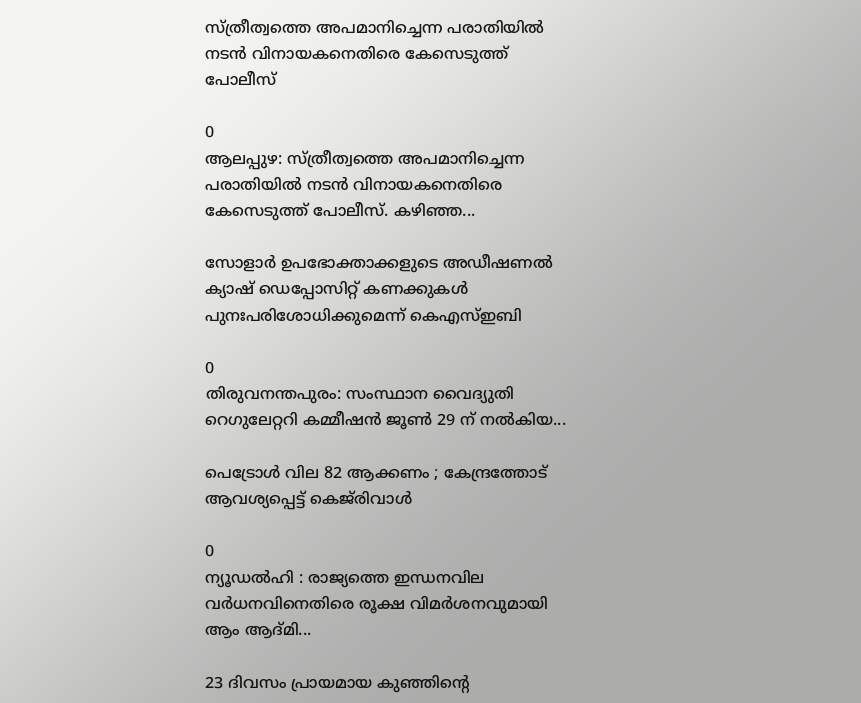സ്ത്രീത്വത്തെ അപമാനിച്ചെന്ന പരാതിയില്‍ നടന്‍ വിനായകനെതിരെ കേസെടുത്ത് പോലീസ്

0
ആലപ്പുഴ: സ്ത്രീത്വത്തെ അപമാനിച്ചെന്ന പരാതിയില്‍ നടന്‍ വിനായകനെതിരെ കേസെടുത്ത് പോലീസ്. കഴിഞ്ഞ...

സോളാർ ഉപഭോക്താക്കളുടെ അഡീഷണൽ ക്യാഷ് ഡെപ്പോസിറ്റ് കണക്കുകൾ പുനഃപരിശോധിക്കുമെന്ന് കെഎസ്ഇബി

0
തിരുവനന്തപുരം: സംസ്ഥാന വൈദ്യുതി റെഗുലേറ്ററി കമ്മീഷൻ ജൂൺ 29 ന് നൽകിയ...

പെട്രോൾ വില 82 ആക്കണം ; കേന്ദ്രത്തോട് ആവശ്യപ്പെട്ട് കെജ്‌രിവാൾ

0
ന്യൂഡൽഹി : രാജ്യത്തെ ഇന്ധനവില വർധനവിനെതിരെ രൂക്ഷ വിമർശനവുമായി ആം ആദ്മി...

23 ദിവസം പ്രായമായ കുഞ്ഞിൻ്റെ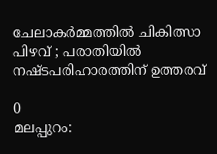ചേലാകർമ്മത്തിൽ ചികിത്സാ പിഴവ് ; പരാതിയില്‍ നഷ്ടപരിഹാരത്തിന് ഉത്തരവ്

0
മലപ്പുറം: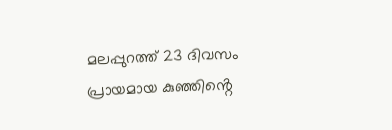മലപ്പുറത്ത് 23 ദിവസം പ്രായമായ കുഞ്ഞിൻ്റെ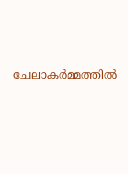ചേലാകർമ്മത്തിൽ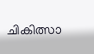ചികിത്സാ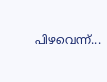പിഴവെന്ന്...